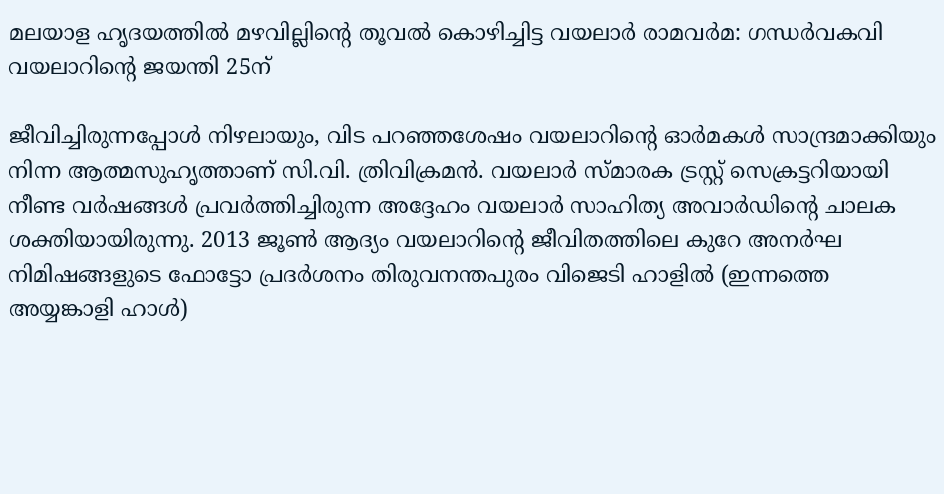മലയാള ഹൃദയത്തിൽ മഴവില്ലിന്‍റെ തൂവൽ കൊഴിച്ചിട്ട വയലാർ രാമവർമ‌: ഗന്ധർവകവി വയലാറിന്‍റെ ജയന്തി 25ന്

ജീവിച്ചിരുന്നപ്പോൾ നിഴലായും, വിട പറഞ്ഞശേഷം വയലാറിന്‍റെ ഓർമകൾ സാന്ദ്രമാക്കിയും നിന്ന ആത്മസുഹൃത്താണ് സി.വി. ത്രിവിക്രമൻ. വയലാർ സ്മാരക ട്രസ്റ്റ് സെക്രട്ടറിയായി നീണ്ട വർഷങ്ങൾ പ്രവർത്തിച്ചിരുന്ന അദ്ദേഹം വയലാർ സാഹിത്യ അവാർഡിന്‍റെ ചാലക ശക്തിയായിരുന്നു. 2013 ജൂൺ ആദ്യം വയലാറിന്‍റെ ജീവിതത്തിലെ കുറേ അനർഘ നിമിഷങ്ങളുടെ ഫോട്ടോ പ്രദർശനം തിരുവനന്തപുരം വിജെടി ഹാളിൽ (ഇന്നത്തെ അയ്യങ്കാളി ഹാൾ)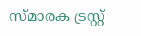സ്മാരക ട്രസ്റ്റ്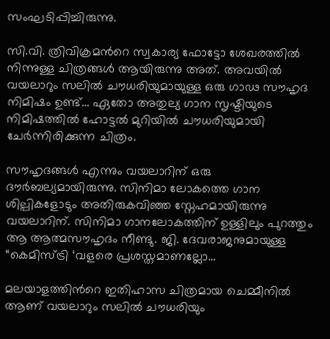സംഘടിപ്പിച്ചിരുന്നു.

സി.വി. ത്രിവിക്രമന്‍റെ സ്വകാര്യ ഫോട്ടോ ശേഖരത്തിൽ നിന്നുള്ള ചിത്രങ്ങൾ ആയിരുന്നു അത്. അവയിൽ വയലാറും സലിൽ ചൗധരിയുമായുള്ള ഒരു ഗാഢ സൗഹൃദ നിമിഷം ഉണ്ട്… ഏതോ അതുല്യ ഗാന സൃഷ്ടിയുടെ നിമിഷത്തിൽ ഹോട്ടൽ മുറിയിൽ ചൗധരിയുമായി ചേർന്നിരിക്കുന്ന ചിത്രം.

സൗഹൃദങ്ങൾ എന്നും വയലാറിന് ഒരു ദൗർബല്യമായിരുന്നു. സിനിമാ ലോകത്തെ ഗാന ശില്പികളോടും അതിരുകവിഞ്ഞ സ്നേഹമായിരുന്നു വയലാറിന്. സിനിമാ ഗാനലോകത്തിന് ഉള്ളിലും പുറത്തും ആ ആത്മസൗഹൃദം നീണ്ടു. ജി. ദേവരാജനുമായുള്ള “കെമിസ്ട്രി ‘വളരെ പ്രശസ്തമാണല്ലോ…

മലയാളത്തിന്‍റെ ഇതിഹാസ ചിത്രമായ ചെമ്മീനിൽ ആണ് വയലാറും സലിൽ ചൗധരിയും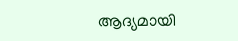ആദ്യമായി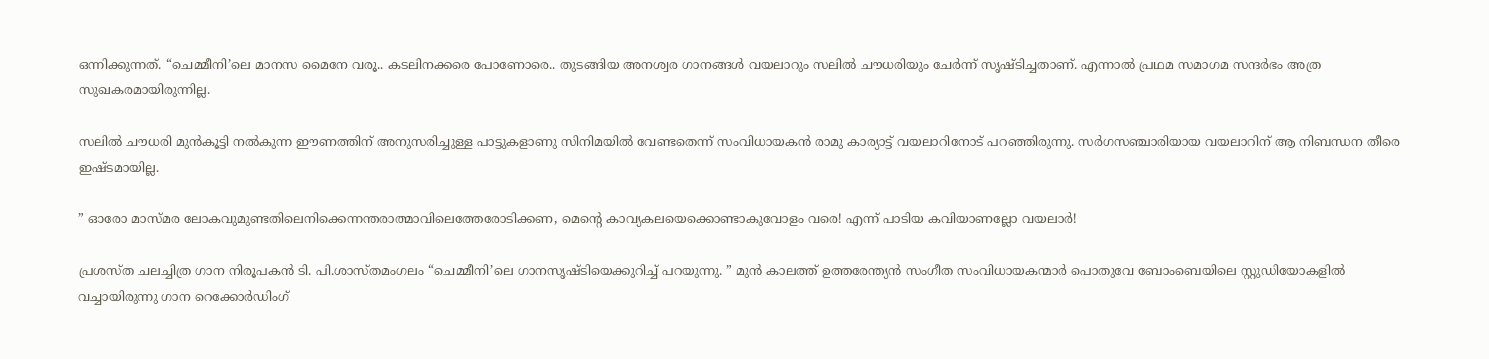ഒന്നിക്കുന്നത്. “ചെമ്മീനി’ലെ മാനസ മൈനേ വരൂ.. കടലിനക്കരെ പോണോരെ.. തുടങ്ങിയ അനശ്വര ഗാനങ്ങൾ വയലാറും സലിൽ ചൗധരിയും ചേർന്ന് സൃഷ്ടിച്ചതാണ്. എന്നാൽ പ്രഥമ സമാഗമ സന്ദർഭം അത്ര സുഖകരമായിരുന്നില്ല.

സലിൽ ചൗധരി മുൻകൂട്ടി നൽകുന്ന ഈണത്തിന് അനുസരിച്ചുള്ള പാട്ടുകളാണു സിനിമയിൽ വേണ്ടതെന്ന് സംവിധായകൻ രാമു കാര്യാട്ട് വയലാറിനോട് പറഞ്ഞിരുന്നു. സർഗസഞ്ചാരിയായ വയലാറിന് ആ നിബന്ധന തീരെ ഇഷ്ടമായില്ല.

” ഓരോ മാസ്മര ലോകവുമുണ്ടതിലെനിക്കെന്നന്തരാത്മാവിലെത്തേരോടിക്കണ, മെന്‍റെ കാവ്യകലയെക്കൊണ്ടാകുവോളം വരെ! എന്ന് പാടിയ കവിയാണല്ലോ വയലാർ!

പ്രശസ്ത ചലച്ചിത്ര ഗാന നിരൂപകൻ ടി. പി.ശാസ്തമംഗലം “ചെമ്മീനി’ലെ ഗാനസൃഷ്ടിയെക്കുറിച്ച് പറയുന്നു. ” മുൻ കാലത്ത് ഉത്തരേന്ത്യൻ സംഗീത സംവിധായകന്മാർ പൊതുവേ ബോംബെയിലെ സ്റ്റുഡിയോകളിൽ വച്ചായിരുന്നു ഗാന റെക്കോർഡിംഗ്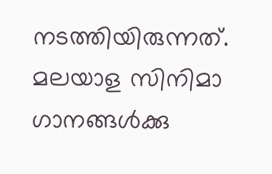നടത്തിയിരുന്നത്. മലയാള സിനിമാ ഗാനങ്ങൾക്കു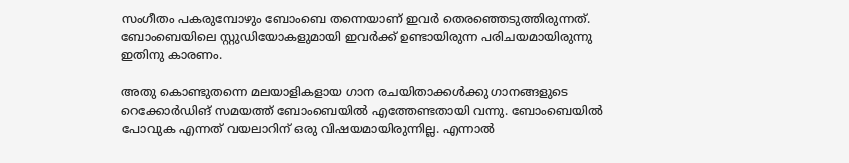സംഗീതം പകരുമ്പോഴും ബോംബെ തന്നെയാണ് ഇവർ തെരഞ്ഞെടുത്തിരുന്നത്. ബോംബെയിലെ സ്റ്റുഡിയോകളുമായി ഇവർക്ക് ഉണ്ടായിരുന്ന പരിചയമായിരുന്നു ഇതിനു കാരണം.

അതു കൊണ്ടുതന്നെ മലയാളികളായ ഗാന രചയിതാക്കൾക്കു ഗാനങ്ങളുടെ റെക്കോർഡിങ് സമയത്ത് ബോംബെയിൽ എത്തേണ്ടതായി വന്നു. ബോംബെയിൽ പോവുക എന്നത് വയലാറിന് ഒരു വിഷയമായിരുന്നില്ല. എന്നാൽ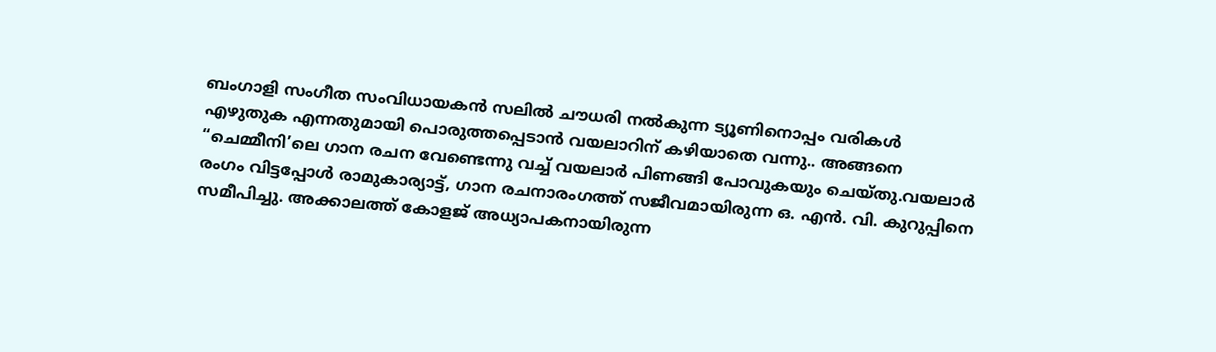ബംഗാളി സംഗീത സംവിധായകൻ സലിൽ ചൗധരി നൽകുന്ന ട്യൂണിനൊപ്പം വരികൾ എഴുതുക എന്നതുമായി പൊരുത്തപ്പെടാൻ വയലാറിന് കഴിയാതെ വന്നു.. അങ്ങനെ “ചെമ്മീനി’ലെ ഗാന രചന വേണ്ടെന്നു വച്ച് വയലാർ പിണങ്ങി പോവുകയും ചെയ്തു.വയലാർ രംഗം വിട്ടപ്പോൾ രാമുകാര്യാട്ട്, ഗാന രചനാരംഗത്ത് സജീവമായിരുന്ന ഒ. എൻ. വി. കുറുപ്പിനെ സമീപിച്ചു. അക്കാലത്ത് കോളജ് അധ്യാപകനായിരുന്ന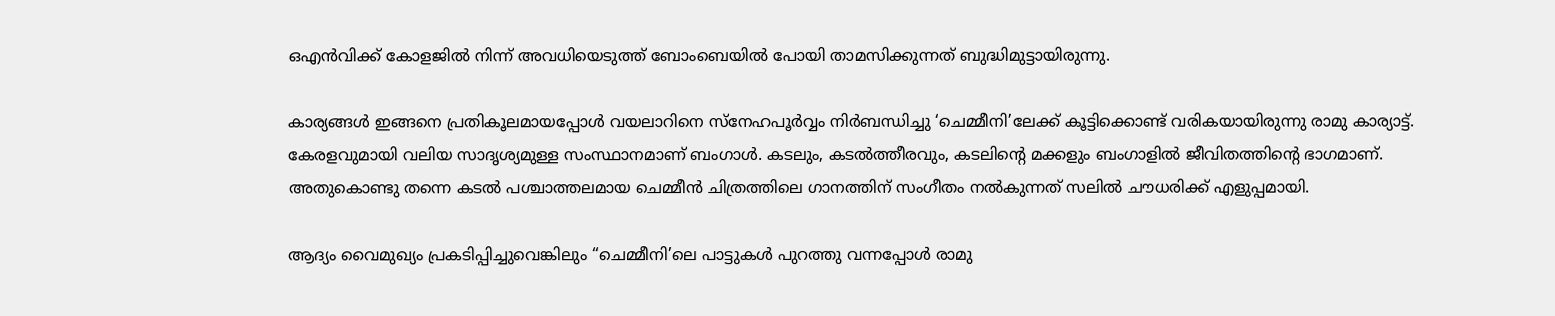ഒഎൻവിക്ക് കോളജിൽ നിന്ന് അവധിയെടുത്ത് ബോംബെയിൽ പോയി താമസിക്കുന്നത് ബുദ്ധിമുട്ടായിരുന്നു.

കാര്യങ്ങൾ ഇങ്ങനെ പ്രതികൂലമായപ്പോൾ വയലാറിനെ സ്നേഹപൂർവ്വം നിർബന്ധിച്ചു ‘ചെമ്മീനി’ലേക്ക് കൂട്ടിക്കൊണ്ട് വരികയായിരുന്നു രാമു കാര്യാട്ട്. കേരളവുമായി വലിയ സാദൃശ്യമുള്ള സംസ്ഥാനമാണ് ബംഗാൾ. കടലും, കടൽത്തീരവും, കടലിന്‍റെ മക്കളും ബംഗാളിൽ ജീവിതത്തിന്‍റെ ഭാഗമാണ്. അതുകൊണ്ടു തന്നെ കടൽ പശ്ചാത്തലമായ ചെമ്മീൻ ചിത്രത്തിലെ ഗാനത്തിന് സംഗീതം നൽകുന്നത് സലിൽ ചൗധരിക്ക് എളുപ്പമായി.

ആദ്യം വൈമുഖ്യം പ്രകടിപ്പിച്ചുവെങ്കിലും “ചെമ്മീനി’ലെ പാട്ടുകൾ പുറത്തു വന്നപ്പോൾ രാമു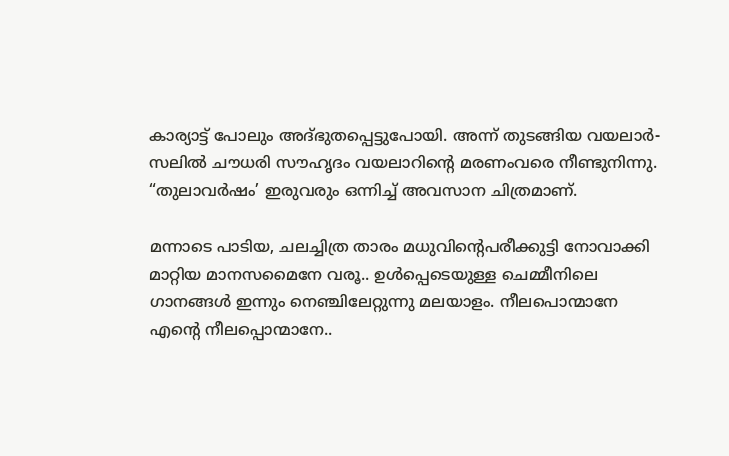കാര്യാട്ട് പോലും അദ്ഭുതപ്പെട്ടുപോയി. അന്ന് തുടങ്ങിയ വയലാർ-സലിൽ ചൗധരി സൗഹൃദം വയലാറിന്‍റെ മരണംവരെ നീണ്ടുനിന്നു. “തുലാവർഷം’ ഇരുവരും ഒന്നിച്ച് അവസാന ചിത്രമാണ്.

മന്നാടെ പാടിയ, ചലച്ചിത്ര താരം മധുവിന്‍റെപരീക്കുട്ടി നോവാക്കി മാറ്റിയ മാനസമൈനേ വരൂ.. ഉൾപ്പെടെയുള്ള ചെമ്മീനിലെ ഗാനങ്ങൾ ഇന്നും നെഞ്ചിലേറ്റുന്നു മലയാളം. നീലപൊന്മാനേ എന്‍റെ നീലപ്പൊന്മാനേ..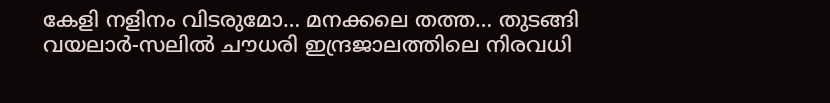കേളി നളിനം വിടരുമോ… മനക്കലെ തത്ത… തുടങ്ങി വയലാർ-സലിൽ ചൗധരി ഇന്ദ്രജാലത്തിലെ നിരവധി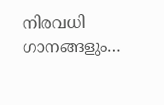നിരവധി ഗാനങ്ങളും…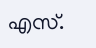എസ്.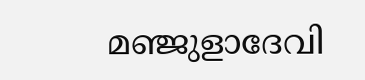മഞ്ജുളാദേവി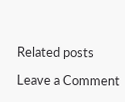Related posts

Leave a Comment